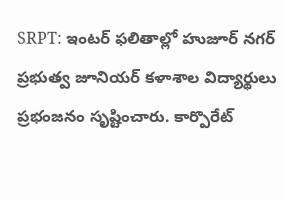SRPT: ఇంటర్ ఫలితాల్లో హుజూర్ నగర్ ప్రభుత్వ జూనియర్ కళాశాల విద్యార్థులు ప్రభంజనం సృష్టించారు. కార్పొరేట్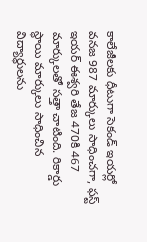కాలేజీలకు ధీటుగా సెకండ్ ఇయర్లో వనజ 987 మార్కులు సాధించగా, ఫస్ట్ ఇయర్ ఈశ్వరి తేజ 470కి 467 మార్కులతో సత్తా చాటింది. రికార్డు స్థాయి మార్కులు సాధించిన విద్యార్థులను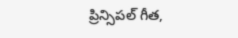ప్రిన్సిపల్ గీత,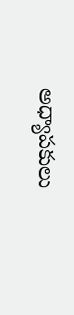అధ్యాపకులు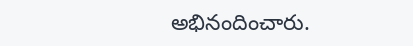అభినందించారు.